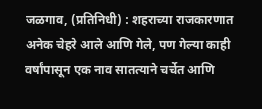जळगाव, (प्रतिनिधी) : शहराच्या राजकारणात अनेक चेहरे आले आणि गेले, पण गेल्या काही वर्षांपासून एक नाव सातत्याने चर्चेत आणि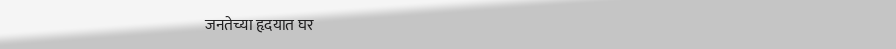जनतेच्या हृदयात घर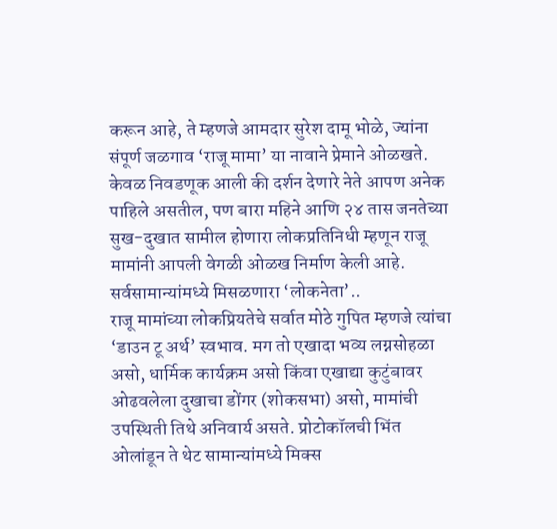करून आहे, ते म्हणजे आमदार सुरेश दामू भोळे, ज्यांना संपूर्ण जळगाव ‘राजू मामा’ या नावाने प्रेमाने ओळखते. केवळ निवडणूक आली की दर्शन देणारे नेते आपण अनेक पाहिले असतील, पण बारा महिने आणि २४ तास जनतेच्या सुख-दुखात सामील होणारा लोकप्रतिनिधी म्हणून राजू मामांनी आपली वेगळी ओळख निर्माण केली आहे.
सर्वसामान्यांमध्ये मिसळणारा ‘लोकनेता’..
राजू मामांच्या लोकप्रियतेचे सर्वात मोठे गुपित म्हणजे त्यांचा ‘डाउन टू अर्थ’ स्वभाव. मग तो एखादा भव्य लग्नसोहळा असो, धार्मिक कार्यक्रम असो किंवा एखाद्या कुटुंबावर ओढवलेला दुखाचा डोंगर (शोकसभा) असो, मामांची उपस्थिती तिथे अनिवार्य असते. प्रोटोकॉलची भिंत ओलांडून ते थेट सामान्यांमध्ये मिक्स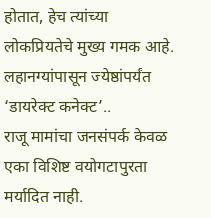होतात, हेच त्यांच्या लोकप्रियतेचे मुख्य गमक आहे.
लहानग्यांपासून ज्येष्ठांपर्यंत ‘डायरेक्ट कनेक्ट’..
राजू मामांचा जनसंपर्क केवळ एका विशिष्ट वयोगटापुरता मर्यादित नाही.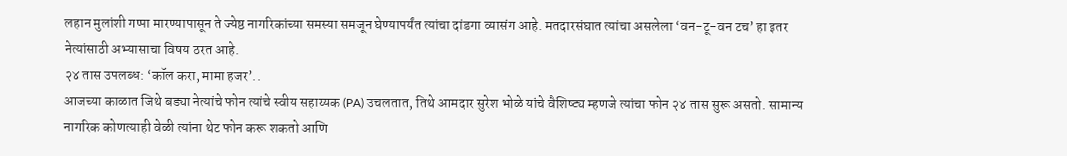लहान मुलांशी गप्पा मारण्यापासून ते ज्येष्ठ नागरिकांच्या समस्या समजून घेण्यापर्यंत त्यांचा दांडगा व्यासंग आहे. मतदारसंघात त्यांचा असलेला ‘वन-टू-वन टच’ हा इतर नेत्यांसाठी अभ्यासाचा विषय ठरत आहे.
२४ तास उपलब्ध: ‘कॉल करा, मामा हजर’..
आजच्या काळात जिथे बड्या नेत्यांचे फोन त्यांचे स्वीय सहाय्यक (PA) उचलतात, तिथे आमदार सुरेश भोळे यांचे वैशिष्ट्य म्हणजे त्यांचा फोन २४ तास सुरू असतो. सामान्य नागरिक कोणत्याही वेळी त्यांना थेट फोन करू शकतो आणि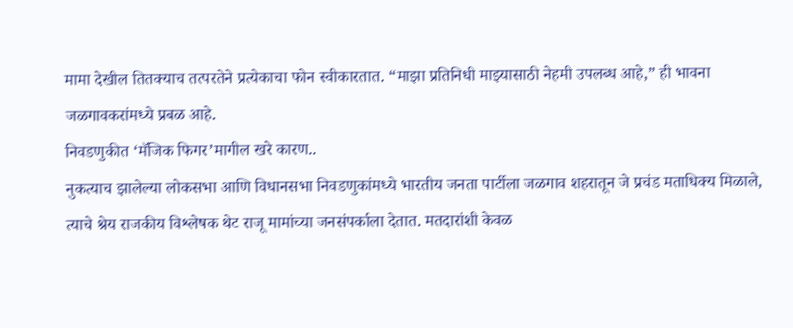मामा देखील तितक्याच तत्परतेने प्रत्येकाचा फोन स्वीकारतात. “माझा प्रतिनिधी माझ्यासाठी नेहमी उपलब्ध आहे,” ही भावना जळगावकरांमध्ये प्रबळ आहे.
निवडणुकीत ‘मॅजिक फिगर’मागील खरे कारण..
नुकत्याच झालेल्या लोकसभा आणि विधानसभा निवडणुकांमध्ये भारतीय जनता पार्टीला जळगाव शहरातून जे प्रचंड मताधिक्य मिळाले, त्याचे श्रेय राजकीय विश्लेषक थेट राजू मामांच्या जनसंपर्काला देतात. मतदारांशी केवळ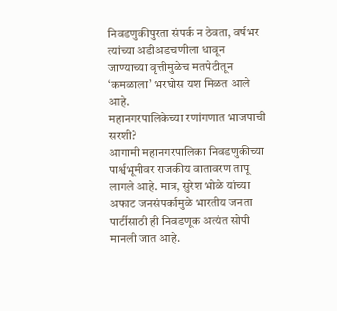निवडणुकीपुरता संपर्क न ठेवता, वर्षभर त्यांच्या अडीअडचणीला धावून जाण्याच्या वृत्तीमुळेच मतपेटीतून ‘कमळाला’ भरघोस यश मिळत आले आहे.
महानगरपालिकेच्या रणांगणात भाजपाची सरशी?
आगामी महानगरपालिका निवडणुकीच्या पार्श्वभूमीवर राजकीय वातावरण तापू लागले आहे. मात्र, सुरेश भोळे यांच्या अफाट जनसंपर्कामुळे भारतीय जनता पार्टीसाठी ही निवडणूक अत्यंत सोपी मानली जात आहे.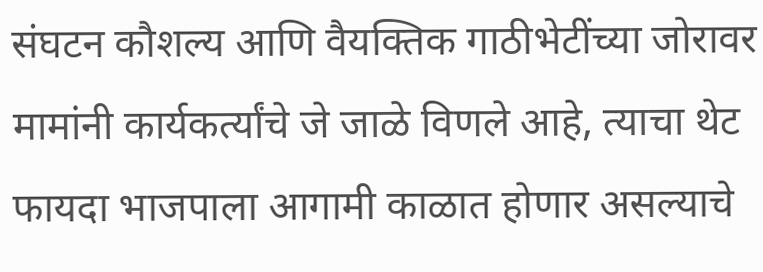संघटन कौशल्य आणि वैयक्तिक गाठीभेटींच्या जोरावर मामांनी कार्यकर्त्यांचे जे जाळे विणले आहे, त्याचा थेट फायदा भाजपाला आगामी काळात होणार असल्याचे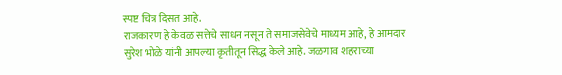स्पष्ट चित्र दिसत आहे.
राजकारण हे केवळ सत्तेचे साधन नसून ते समाजसेवेचे माध्यम आहे, हे आमदार सुरेश भोळे यांनी आपल्या कृतीतून सिद्ध केले आहे. जळगाव शहराच्या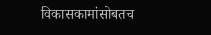विकासकामांसोबतच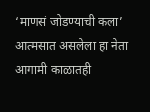‘माणसं जोडण्याची कला’ आत्मसात असलेला हा नेता आगामी काळातही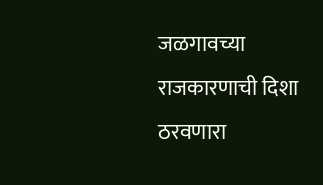जळगावच्या राजकारणाची दिशा ठरवणारा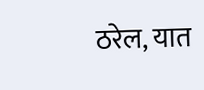ठरेल, यात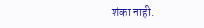शंका नाही.